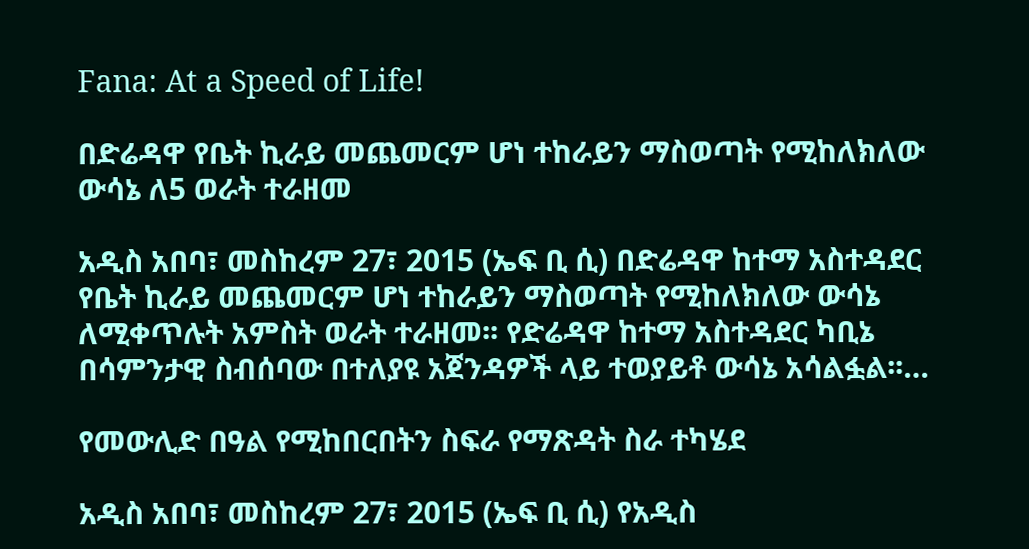Fana: At a Speed of Life!

በድሬዳዋ የቤት ኪራይ መጨመርም ሆነ ተከራይን ማስወጣት የሚከለክለው ውሳኔ ለ5 ወራት ተራዘመ

አዲስ አበባ፣ መስከረም 27፣ 2015 (ኤፍ ቢ ሲ) በድሬዳዋ ከተማ አስተዳደር የቤት ኪራይ መጨመርም ሆነ ተከራይን ማስወጣት የሚከለክለው ውሳኔ ለሚቀጥሉት አምስት ወራት ተራዘመ፡፡ የድሬዳዋ ከተማ አስተዳደር ካቢኔ በሳምንታዊ ስብሰባው በተለያዩ አጀንዳዎች ላይ ተወያይቶ ውሳኔ አሳልፏል፡፡…

የመውሊድ በዓል የሚከበርበትን ስፍራ የማጽዳት ስራ ተካሄደ

አዲስ አበባ፣ መስከረም 27፣ 2015 (ኤፍ ቢ ሲ) የአዲስ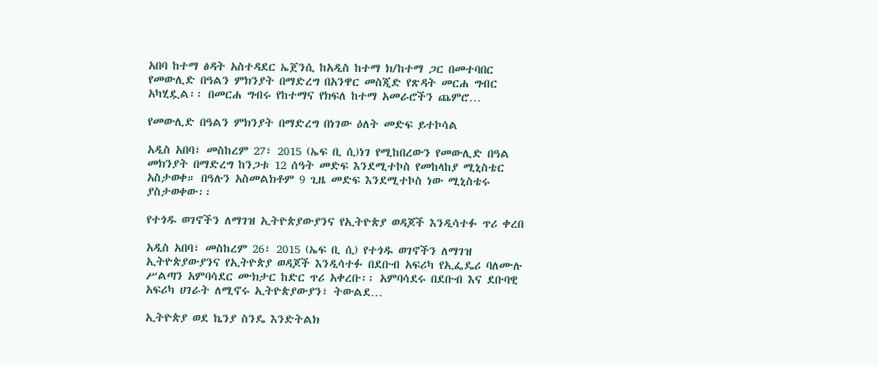አበባ ከተማ ፅዳት አስተዳደር ኤጀንሲ ከአዲስ ከተማ ክ/ከተማ ጋር በመተባበር የመውሊድ በዓልን ምክንያት በማድረግ በአንዋር መስጂድ የጽዳት መርሐ ግብር አካሂዷል፡፡ በመርሐ ግብሩ የከተማና የክፍለ ከተማ አመራሮችን ጨምሮ…

የመውሊድ በዓልን ምክንያት በማድረግ በነገው ዕለት መድፍ ይተኮሳል

አዲስ አበባ፣ መስከረም 27፣ 2015 (ኤፍ ቢ ሲ)ነገ የሚከበረውን የመውሊድ በዓል መክንያት በማድረግ ከንጋቱ 12 ሰዓት መድፍ እንደሚተኮስ የመከላከያ ሚኒስቴር አስታወቀ። በዓሉን አስመልክቶም 9 ጊዜ መድፍ እንደሚተኮስ ነው ሚኒስቴሩ ያስታወቀው፡፡

የተጎዱ ወገኖችን ለማገዝ ኢትዮጵያውያንና የኢትዮጵያ ወዳጆች እንዲሳተፉ ጥሪ ቀረበ

አዲስ አበባ፣ መስከረም 26፣ 2015 (ኤፍ ቢ ሲ) የተጎዱ ወገኖችን ለማገዝ ኢትዮጵያውያንና የኢትዮጵያ ወዳጆች እንዲሳተፉ በደቡብ አፍሪካ የኢፌዴሪ ባለሙሉ ሥልጣን አምባሳደር ሙክታር ከድር ጥሪ አቀረቡ፡፡ አምባሳደሩ በደቡብ እና ደቡባዊ አፍሪካ ሀገራት ለሚኖሩ ኢትዮጵያውያን፣ ትውልደ…

ኢትዮጵያ ወደ ኬንያ ስንዴ እንድትልክ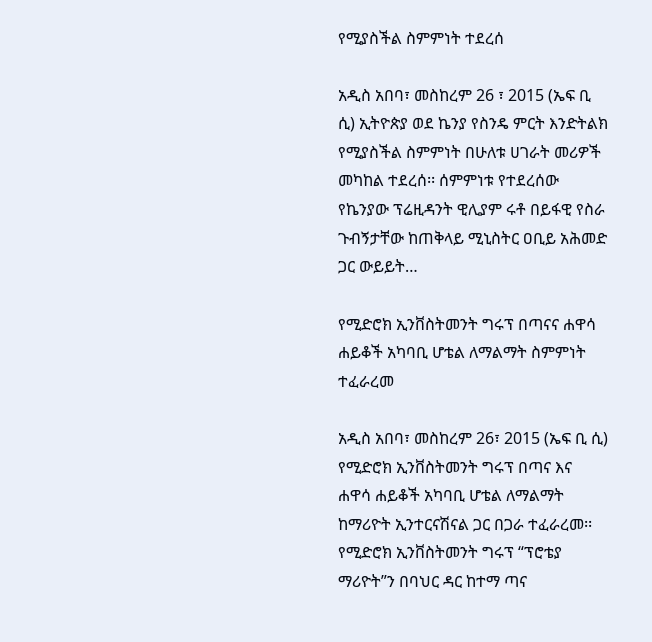የሚያስችል ስምምነት ተደረሰ

አዲስ አበባ፣ መስከረም 26 ፣ 2015 (ኤፍ ቢ ሲ) ኢትዮጵያ ወደ ኬንያ የስንዴ ምርት እንድትልክ የሚያስችል ስምምነት በሁለቱ ሀገራት መሪዎች መካከል ተደረሰ፡፡ ሰምምነቱ የተደረሰው የኬንያው ፕሬዚዳንት ዊሊያም ሩቶ በይፋዊ የስራ ጉብኝታቸው ከጠቅላይ ሚኒስትር ዐቢይ አሕመድ ጋር ውይይት…

የሚድሮክ ኢንቨስትመንት ግሩፕ በጣናና ሐዋሳ ሐይቆች አካባቢ ሆቴል ለማልማት ስምምነት ተፈራረመ

አዲስ አበባ፣ መስከረም 26፣ 2015 (ኤፍ ቢ ሲ) የሚድሮክ ኢንቨስትመንት ግሩፕ በጣና እና ሐዋሳ ሐይቆች አካባቢ ሆቴል ለማልማት ከማሪዮት ኢንተርናሽናል ጋር በጋራ ተፈራረመ፡፡ የሚድሮክ ኢንቨስትመንት ግሩፕ “ፕሮቴያ ማሪዮት”ን በባህር ዳር ከተማ ጣና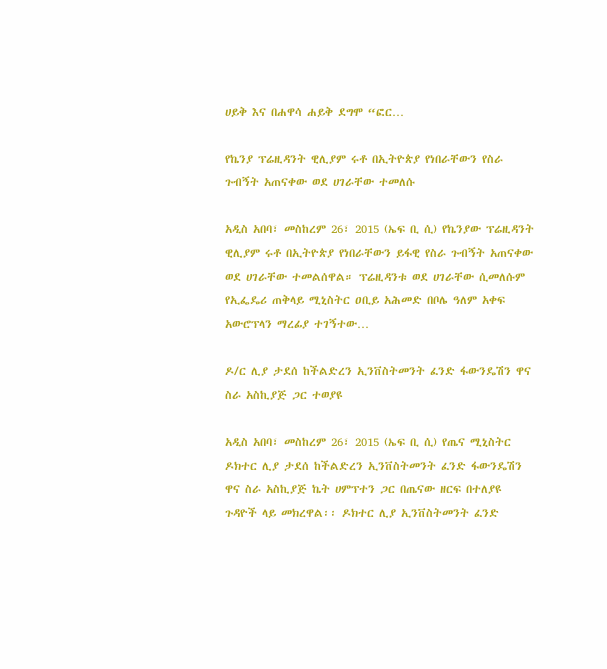ሀይቅ እና በሐዋሳ ሐይቅ ደግሞ “ፎር…

የኬንያ ፕሬዚዳንት ዊሊያም ሩቶ በኢትዮጵያ የነበራቸውን የስራ ጉብኝት አጠናቀው ወደ ሀገራቸው ተመለሱ

አዲስ አበባ፣ መስከረም 26፣ 2015 (ኤፍ ቢ ሲ) የኬንያው ፕሬዚዳንት ዊሊያም ሩቶ በኢትዮጵያ የነበራቸውን ይፋዊ የስራ ጉብኝት አጠናቀው ወደ ሀገራቸው ተመልሰዋል። ፕሬዚዳንቱ ወደ ሀገራቸው ሲመለሱም የኢፌዴሪ ጠቅላይ ሚኒስትር ዐቢይ አሕመድ በቦሌ ዓለም አቀፍ አውሮፕላን ማረፊያ ተገኝተው…

ዶ/ር ሊያ ታደሰ ከችልድረን ኢንቨስትመንት ፈንድ ፋውንዴሽን ዋና ስራ አስኪያጅ ጋር ተወያዩ

አዲስ አበባ፣ መስከረም 26፣ 2015 (ኤፍ ቢ ሲ) የጤና ሚኒስትር ዶክተር ሊያ ታደሰ ከችልድረን ኢንቨስትመንት ፈንድ ፋውንዴሽን ዋና ስራ አስኪያጅ ኬት ሀምፕተን ጋር በጤናው ዘርፍ በተለያዩ ጉዳዮች ላይ መክረዋል፡፡ ዶክተር ሊያ ኢንቨስትመንት ፈንድ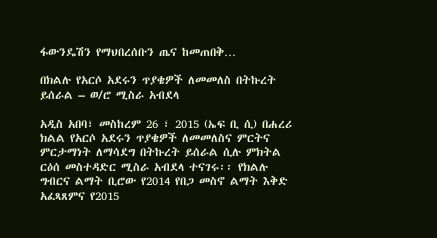ፋውንዴሽን የማህበረሰቡን ጤና ከመጠበቅ…

በክልሉ የአርሶ አደሩን ጥያቄዎች ለመመለስ በትኩረት ይሰራል – ወ/ሮ ሚስራ አብደላ

አዲስ አበባ፣ መስከረም 26 ፣ 2015 (ኤፍ ቢ ሲ) በሐረሪ ክልል የአርሶ አደሩን ጥያቄዎች ለመመለስና ምርትና ምርታማነት ለማሳደግ በትኩረት ይሰራል ሲሉ ምክትል ርዕሰ መስተዳድር ሚስራ አብደላ ተናገሩ፡፡ የክልሉ ግብርና ልማት ቢሮው የ2014 የበጋ መስኖ ልማት እቅድ አፈጻጸምና የ2015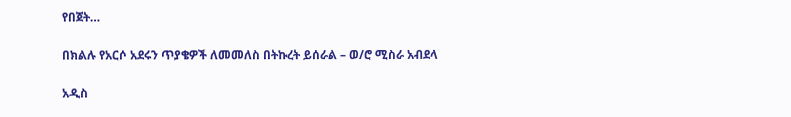የበጀት…

በክልሉ የአርሶ አደሩን ጥያቄዎች ለመመለስ በትኩረት ይሰራል – ወ/ሮ ሚስራ አብደላ

አዲስ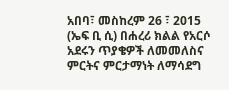አበባ፣ መስከረም 26 ፣ 2015 (ኤፍ ቢ ሲ) በሐረሪ ክልል የአርሶ አደሩን ጥያቄዎች ለመመለስና ምርትና ምርታማነት ለማሳደግ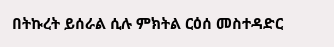በትኩረት ይሰራል ሲሉ ምክትል ርዕሰ መስተዳድር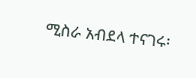ሚስራ አብደላ ተናገሩ፡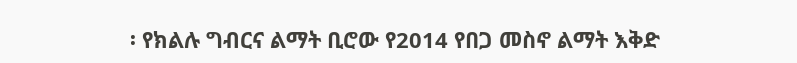፡ የክልሉ ግብርና ልማት ቢሮው የ2014 የበጋ መስኖ ልማት እቅድ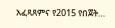አፈጻጸምና የ2015 የበጀት…